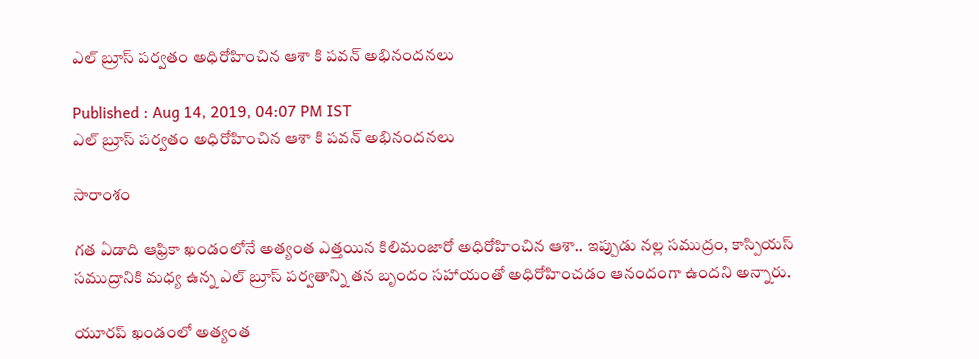ఎల్ బ్రూస్ పర్వతం అధిరోహించిన ఆశా కి పవన్ అభినందనలు

Published : Aug 14, 2019, 04:07 PM IST
ఎల్ బ్రూస్ పర్వతం అధిరోహించిన ఆశా కి పవన్ అభినందనలు

సారాంశం

గత ఏడాది ఆఫ్రికా ఖండంలోనే అత్యంత ఎత్తయిన కిలిమంజారో అధిరోహించిన ఆశా.. ఇప్పుడు నల్ల సముద్రం, కాస్పియస్ సముద్రానికి మధ్య ఉన్న ఎల్ బ్రూస్ పర్వతాన్ని తన బృందం సహాయంతో అధిరోహించడం ఆనందంగా ఉందని అన్నారు.

యూరప్ ఖండంలో అత్యంత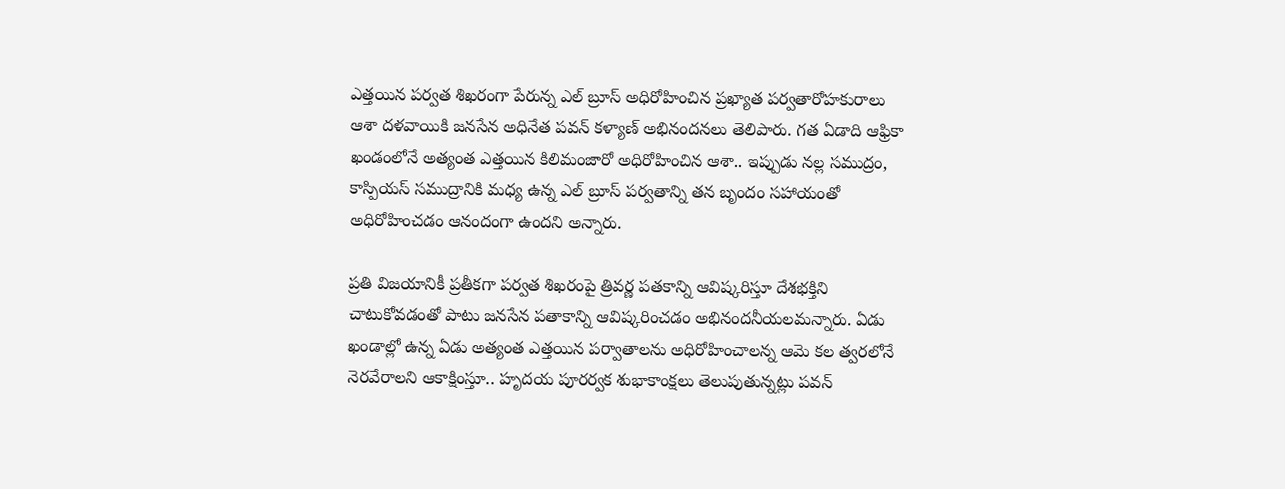ఎత్తయిన పర్వత శిఖరంగా పేరున్న ఎల్ బ్రూస్ అధిరోహించిన ప్రఖ్యాత పర్వతారోహకురాలు ఆశా దళవాయికి జనసేన అధినేత పవన్ కళ్యాణ్ అభినందనలు తెలిపారు. గత ఏడాది ఆఫ్రికా ఖండంలోనే అత్యంత ఎత్తయిన కిలిమంజారో అధిరోహించిన ఆశా.. ఇప్పుడు నల్ల సముద్రం, కాస్పియస్ సముద్రానికి మధ్య ఉన్న ఎల్ బ్రూస్ పర్వతాన్ని తన బృందం సహాయంతో అధిరోహించడం ఆనందంగా ఉందని అన్నారు.

ప్రతి విజయానికీ ప్రతీకగా పర్వత శిఖరంపై త్రివర్ణ పతకాన్ని ఆవిష్కరిస్తూ దేశభక్తిని చాటుకోవడంతో పాటు జనసేన పతాకాన్ని ఆవిష్కరించడం అభినందనీయలమన్నారు. ఏడు ఖండాల్లో ఉన్న ఏడు అత్యంత ఎత్తయిన పర్వాతాలను అధిరోహించాలన్న ఆమె కల త్వరలోనే నెరవేరాలని ఆకాక్షింస్తూ.. హృదయ పూరర్వక శుభాకాంక్షలు తెలుపుతున్నట్లు పవన్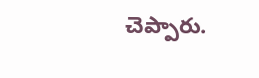చెప్పారు.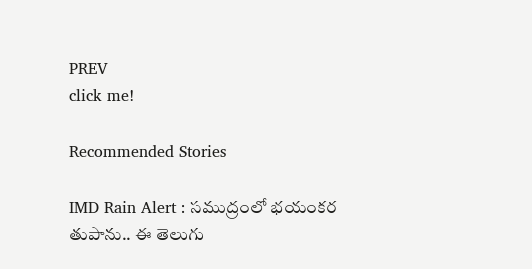PREV
click me!

Recommended Stories

IMD Rain Alert : సముద్రంలో భయంకర తుపాను.. ఈ తెలుగు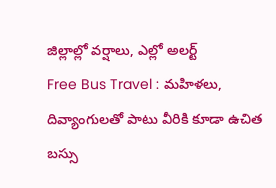జిల్లాల్లో వర్షాలు, ఎల్లో అలర్ట్
Free Bus Travel : మహిళలు, దివ్యాంగులతో పాటు వీరికి కూడా ఉచిత బస్సు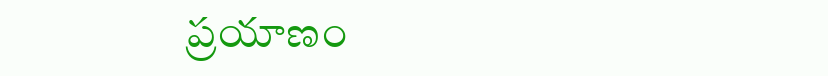ప్రయాణం